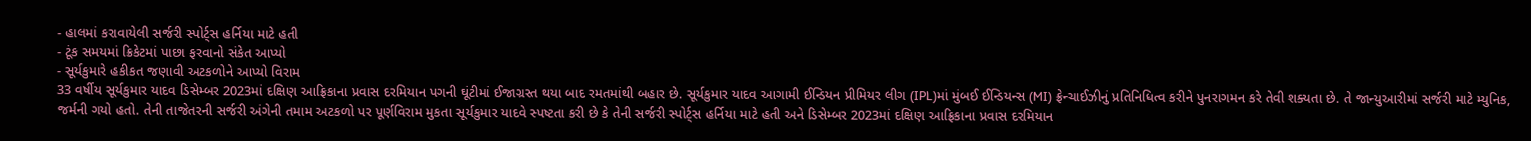- હાલમાં કરાવાયેલી સર્જરી સ્પોર્ટ્સ હર્નિયા માટે હતી
- ટૂંક સમયમાં ક્રિકેટમાં પાછા ફરવાનો સંકેત આપ્યો
- સૂર્યકુમારે હકીકત જણાવી અટકળોને આપ્યો વિરામ
33 વર્ષીય સૂર્યકુમાર યાદવ ડિસેમ્બર 2023માં દક્ષિણ આફ્રિકાના પ્રવાસ દરમિયાન પગની ઘૂંટીમાં ઈજાગ્રસ્ત થયા બાદ રમતમાંથી બહાર છે. સૂર્યકુમાર યાદવ આગામી ઈન્ડિયન પ્રીમિયર લીગ (IPL)માં મુંબઈ ઈન્ડિયન્સ (MI) ફ્રેન્ચાઈઝીનું પ્રતિનિધિત્વ કરીને પુનરાગમન કરે તેવી શક્યતા છે. તે જાન્યુઆરીમાં સર્જરી માટે મ્યુનિક, જર્મની ગયો હતો. તેની તાજેતરની સર્જરી અંગેની તમામ અટકળો પર પૂર્ણવિરામ મુકતા સૂર્યકુમાર યાદવે સ્પષ્ટતા કરી છે કે તેની સર્જરી સ્પોર્ટ્સ હર્નિયા માટે હતી અને ડિસેમ્બર 2023માં દક્ષિણ આફ્રિકાના પ્રવાસ દરમિયાન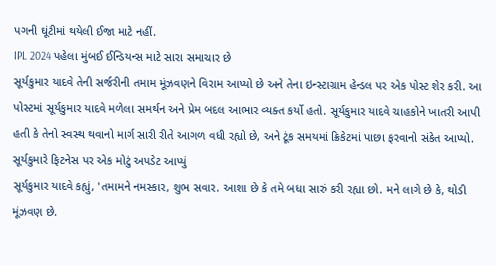પગની ઘૂંટીમાં થયેલી ઈજા માટે નહીં.
IPL 2024 પહેલા મુંબઈ ઈન્ડિયન્સ માટે સારા સમાચાર છે
સૂર્યકુમાર યાદવે તેની સર્જરીની તમામ મૂંઝવણને વિરામ આપ્યો છે અને તેના ઇન્સ્ટાગ્રામ હેન્ડલ પર એક પોસ્ટ શેર કરી. આ પોસ્ટમાં સૂર્યકુમાર યાદવે મળેલા સમર્થન અને પ્રેમ બદલ આભાર વ્યક્ત કર્યો હતો. સૂર્યકુમાર યાદવે ચાહકોને ખાતરી આપી હતી કે તેનો સ્વસ્થ થવાનો માર્ગ સારી રીતે આગળ વધી રહ્યો છે, અને ટૂંક સમયમાં ક્રિકેટમાં પાછા ફરવાનો સંકેત આપ્યો.
સૂર્યકુમારે ફિટનેસ પર એક મોટું અપડેટ આપ્યું
સૂર્યકુમાર યાદવે કહ્યું, 'તમામને નમસ્કાર, શુભ સવાર. આશા છે કે તમે બધા સારું કરી રહ્યા છો. મને લાગે છે કે, થોડી મૂંઝવણ છે.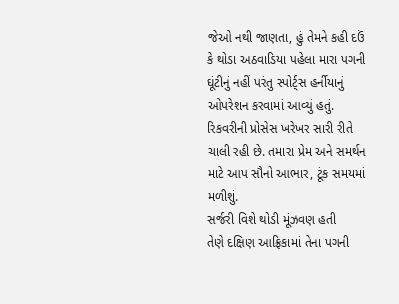જેઓ નથી જાણતા, હું તેમને કહી દઉં કે થોડા અઠવાડિયા પહેલા મારા પગની ઘૂંટીનું નહીં પરંતુ સ્પોર્ટ્સ હર્નીયાનું ઓપરેશન કરવામાં આવ્યું હતું. રિકવરીની પ્રોસેસ ખરેખર સારી રીતે ચાલી રહી છે. તમારા પ્રેમ અને સમર્થન માટે આપ સૌનો આભાર, ટૂંક સમયમાં મળીશું.
સર્જરી વિશે થોડી મૂંઝવણ હતી
તેણે દક્ષિણ આફ્રિકામાં તેના પગની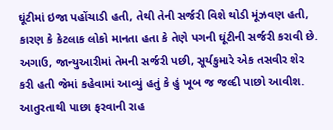ઘૂંટીમાં ઇજા પહોંચાડી હતી, તેથી તેની સર્જરી વિશે થોડી મૂંઝવણ હતી, કારણ કે કેટલાક લોકો માનતા હતા કે તેણે પગની ઘૂંટીની સર્જરી કરાવી છે. અગાઉ, જાન્યુઆરીમાં તેમની સર્જરી પછી, સૂર્યકુમારે એક તસવીર શેર કરી હતી જેમાં કહેવામાં આવ્યું હતું કે હું ખૂબ જ જલ્દી પાછો આવીશ.
આતુરતાથી પાછા ફરવાની રાહ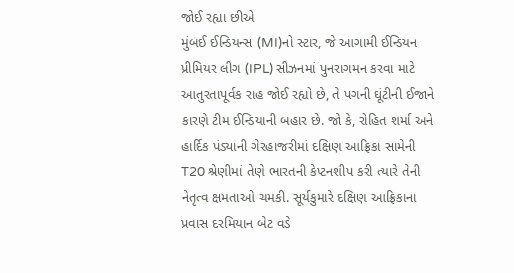જોઈ રહ્યા છીએ
મુંબઈ ઈન્ડિયન્સ (MI)નો સ્ટાર, જે આગામી ઈન્ડિયન પ્રીમિયર લીગ (IPL) સીઝનમાં પુનરાગમન કરવા માટે આતુરતાપૂર્વક રાહ જોઈ રહ્યો છે, તે પગની ઘૂંટીની ઈજાને કારણે ટીમ ઈન્ડિયાની બહાર છે. જો કે, રોહિત શર્મા અને હાર્દિક પંડ્યાની ગેરહાજરીમાં દક્ષિણ આફ્રિકા સામેની T20 શ્રેણીમાં તેણે ભારતની કેપ્ટનશીપ કરી ત્યારે તેની નેતૃત્વ ક્ષમતાઓ ચમકી. સૂર્યકુમારે દક્ષિણ આફ્રિકાના પ્રવાસ દરમિયાન બેટ વડે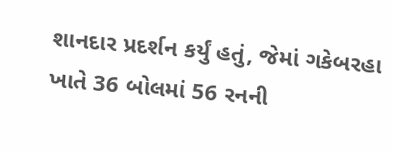શાનદાર પ્રદર્શન કર્યું હતું, જેમાં ગકેબરહા ખાતે 36 બોલમાં 56 રનની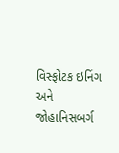વિસ્ફોટક ઇનિંગ અને જોહાનિસબર્ગ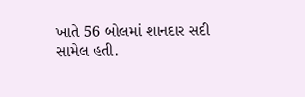ખાતે 56 બોલમાં શાનદાર સદી સામેલ હતી.